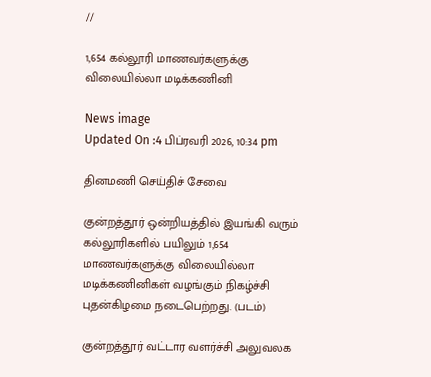//

1,654 கல்லூரி மாணவர்களுக்கு விலையில்லா மடிக்கணினி

News image
Updated On :4 பிப்ரவரி 2026, 10:34 pm

தினமணி செய்திச் சேவை

குன்றத்தூர் ஒன்றியத்தில் இயங்கி வரும் கல்லூரிகளில் பயிலும் 1,654 மாணவர்களுக்கு விலையில்லா மடிக்கணினிகள் வழங்கும் நிகழ்ச்சி புதன்கிழமை நடைபெற்றது. (படம்)

குன்றத்தூர் வட்டார வளர்ச்சி அலுவலக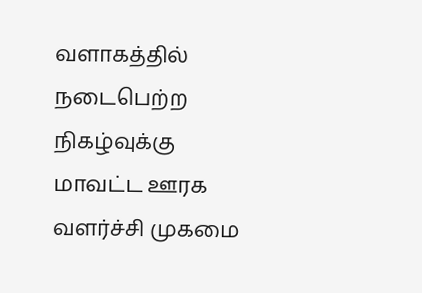வளாகத்தில் நடைபெற்ற நிகழ்வுக்கு மாவட்ட ஊரக வளர்ச்சி முகமை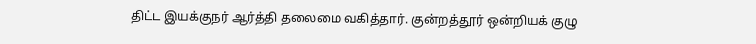திட்ட இயக்குநர் ஆர்த்தி தலைமை வகித்தார். குன்றத்தூர் ஒன்றியக் குழு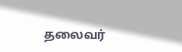தலைவர்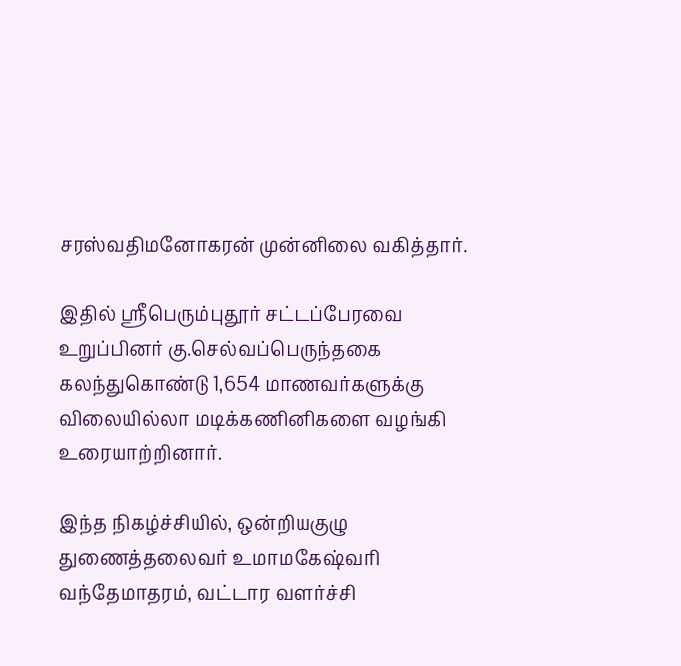சரஸ்வதிமனோகரன் முன்னிலை வகித்தார்.

இதில் ஸ்ரீபெரும்புதூர் சட்டப்பேரவை உறுப்பினர் கு.செல்வப்பெருந்தகை கலந்துகொண்டு 1,654 மாணவர்களுக்கு விலையில்லா மடிக்கணினிகளை வழங்கி உரையாற்றினார்.

இந்த நிகழ்ச்சியில், ஒன்றியகுழு துணைத்தலைவர் உமாமகேஷ்வரி வந்தேமாதரம், வட்டார வளர்ச்சி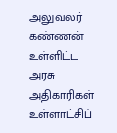அலுவலர் கண்ணன் உள்ளிட்ட அரசு அதிகாரிகள் உள்ளாட்சிப்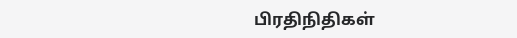பிரதிநிதிகள்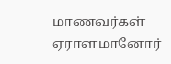மாணவர்கள் ஏராளமானோர்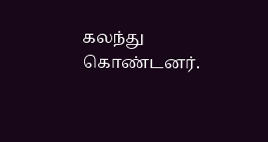கலந்து கொண்டனர்.